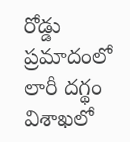రోడ్డు ప్రమాదంలో లారీ దగ్థం
విశాఖలో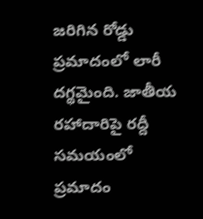జరిగిన రోడ్డు ప్రమాదంలో లారీ దగ్థమైంది. జాతీయ రహాదారిపై రద్దీ సమయంలో ప్రమాదం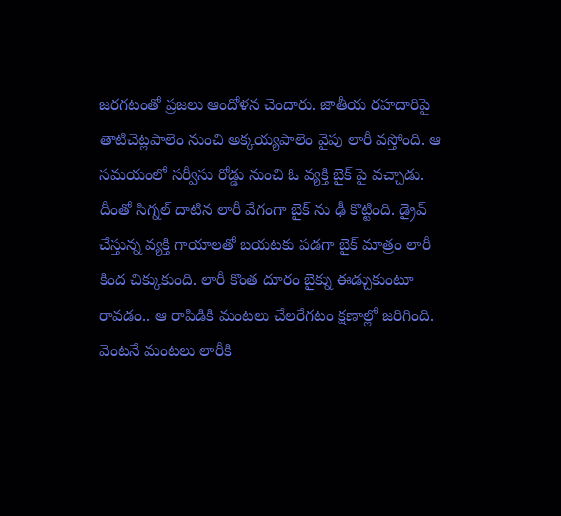జరగటంతో ప్రజలు ఆందోళన చెందారు. జాతీయ రహదారిపై తాటిచెట్లపాలెం నుంచి అక్కయ్యపాలెం వైపు లారీ వస్తోంది. ఆ సమయంలో సర్వీసు రోడ్డు నుంచి ఓ వ్యక్తి బైక్ పై వచ్చాడు. దీంతో సిగ్నల్ దాటిన లారీ వేగంగా బైక్ ను ఢీ కొట్టింది. డ్రైవ్ చేస్తున్న వ్యక్తి గాయాలతో బయటకు పడగా బైక్ మాత్రం లారీ కింద చిక్కుకుంది. లారీ కొంత దూరం బైక్ను ఈడ్చుకుంటూ రావడం.. ఆ రాపిడికి మంటలు చేలరేగటం క్షణాల్లో జరిగింది. వెంటనే మంటలు లారీకి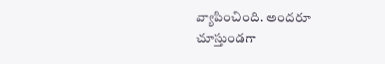వ్యాపించింది. అందరూ చూస్తుండగా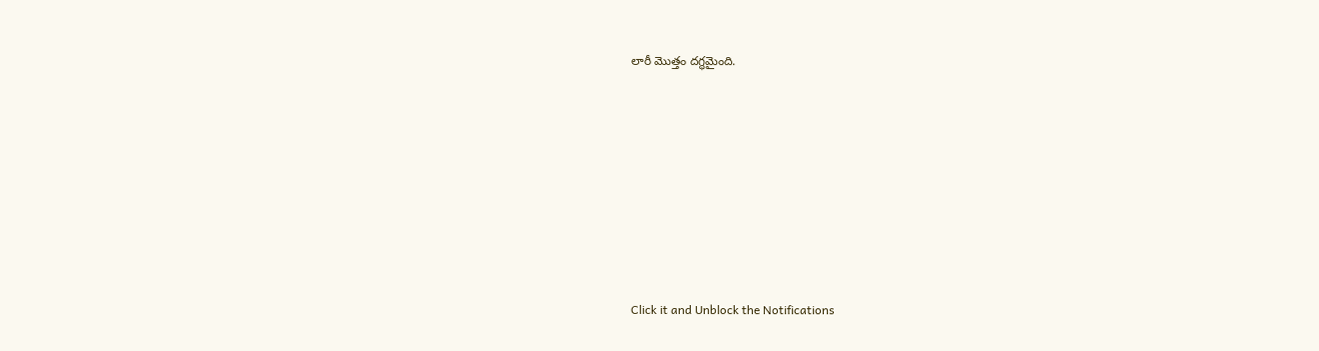లారీ మొత్తం దగ్థమైంది.












Click it and Unblock the Notifications